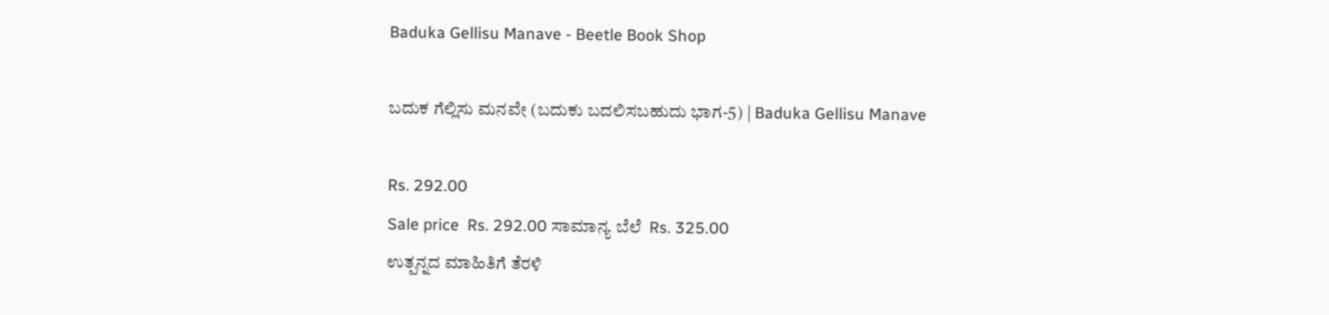Baduka Gellisu Manave - Beetle Book Shop

ಬದುಕ ಗೆಲ್ಲಿಸು ಮನವೇ (ಬದುಕು ಬದಲಿಸಬಹುದು ಭಾಗ-5) | Baduka Gellisu Manave

Rs. 292.00
Sale price  Rs. 292.00 ಸಾಮಾನ್ಯ ಬೆಲೆ  Rs. 325.00
ಉತ್ಪನ್ನದ ಮಾಹಿತಿಗೆ ತೆರಳಿ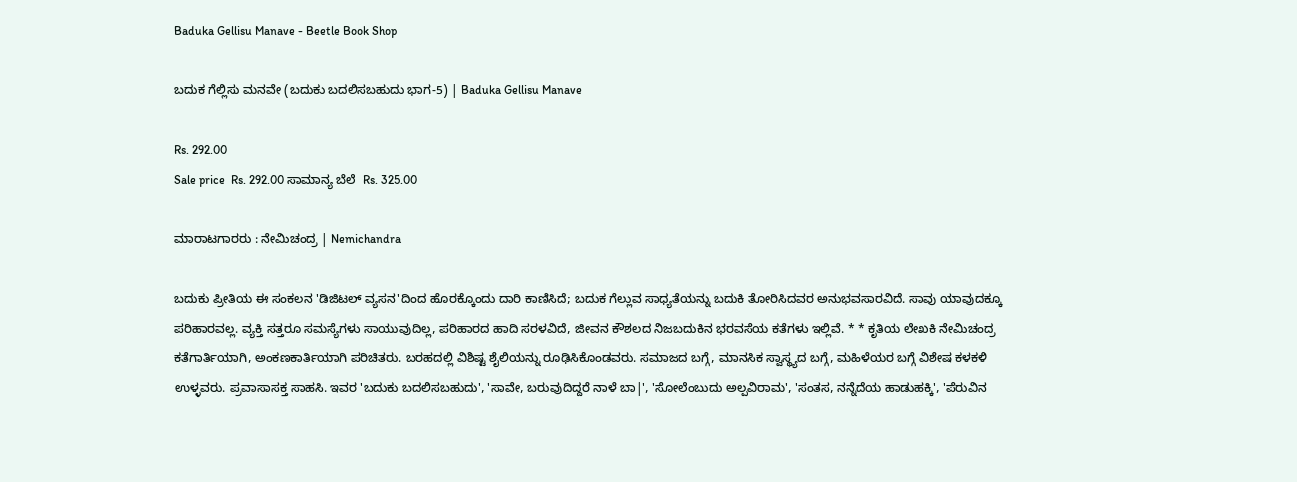Baduka Gellisu Manave - Beetle Book Shop

ಬದುಕ ಗೆಲ್ಲಿಸು ಮನವೇ (ಬದುಕು ಬದಲಿಸಬಹುದು ಭಾಗ-5) | Baduka Gellisu Manave

Rs. 292.00
Sale price  Rs. 292.00 ಸಾಮಾನ್ಯ ಬೆಲೆ  Rs. 325.00

ಮಾರಾಟಗಾರರು : ನೇಮಿಚಂದ್ರ | Nemichandra

ಬದುಕು ಪ್ರೀತಿಯ ಈ ಸಂಕಲನ 'ಡಿಜಿಟಲ್ ವ್ಯಸನ'ದಿಂದ ಹೊರಕ್ಕೊಂದು ದಾರಿ ಕಾಣಿಸಿದೆ; ಬದುಕ ಗೆಲ್ಲುವ ಸಾಧ್ಯತೆಯನ್ನು ಬದುಕಿ ತೋರಿಸಿದವರ ಅನುಭವಸಾರವಿದೆ. ಸಾವು ಯಾವುದಕ್ಕೂ ಪರಿಹಾರವಲ್ಲ. ವ್ಯಕ್ತಿ ಸತ್ತರೂ ಸಮಸ್ಯೆಗಳು ಸಾಯುವುದಿಲ್ಲ, ಪರಿಹಾರದ ಹಾದಿ ಸರಳವಿದೆ, ಜೀವನ ಕೌಶಲದ ನಿಜಬದುಕಿನ ಭರವಸೆಯ ಕತೆಗಳು ಇಲ್ಲಿವೆ. * * ಕೃತಿಯ ಲೇಖಕಿ ನೇಮಿಚಂದ್ರ ಕತೆಗಾರ್ತಿಯಾಗಿ, ಅಂಕಣಕಾರ್ತಿಯಾಗಿ ಪರಿಚಿತರು. ಬರಹದಲ್ಲಿ ವಿಶಿಷ್ಟ ಶೈಲಿಯನ್ನು ರೂಢಿಸಿಕೊಂಡವರು. ಸಮಾಜದ ಬಗ್ಗೆ, ಮಾನಸಿಕ ಸ್ವಾಸ್ಥ್ಯದ ಬಗ್ಗೆ, ಮಹಿಳೆಯರ ಬಗ್ಗೆ ವಿಶೇಷ ಕಳಕಳಿ ಉಳ್ಳವರು. ಪ್ರವಾಸಾಸಕ್ತ ಸಾಹಸಿ. ಇವರ 'ಬದುಕು ಬದಲಿಸಬಹುದು', 'ಸಾವೇ, ಬರುವುದಿದ್ದರೆ ನಾಳೆ ಬಾ|', 'ಸೋಲೆಂಬುದು ಅಲ್ಪವಿರಾಮ', 'ಸಂತಸ, ನನ್ನೆದೆಯ ಹಾಡುಹಕ್ಕಿ', 'ಪೆರುವಿನ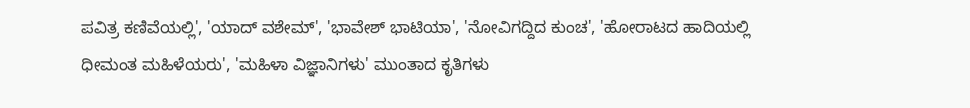ಪವಿತ್ರ ಕಣಿವೆಯಲ್ಲಿ', 'ಯಾದ್ ವಶೇಮ್', 'ಭಾವೇಶ್ ಭಾಟಿಯಾ', 'ನೋವಿಗದ್ದಿದ ಕುಂಚ', 'ಹೋರಾಟದ ಹಾದಿಯಲ್ಲಿ ಧೀಮಂತ ಮಹಿಳೆಯರು', 'ಮಹಿಳಾ ವಿಜ್ಞಾನಿಗಳು' ಮುಂತಾದ ಕೃತಿಗಳು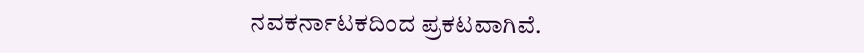ನವಕರ್ನಾಟಕದಿಂದ ಪ್ರಕಟವಾಗಿವೆ.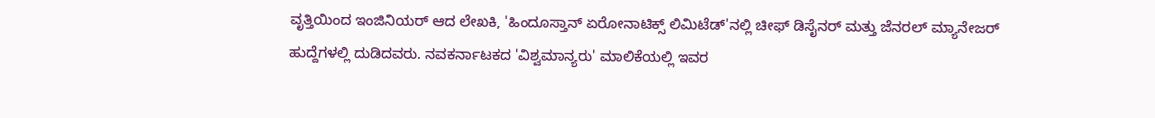ವೃತ್ತಿಯಿಂದ ಇಂಜಿನಿಯರ್ ಆದ ಲೇಖಕಿ, 'ಹಿಂದೂಸ್ತಾನ್ ಏರೋನಾಟಿಕ್ಸ್ ಲಿಮಿಟೆಡ್'ನಲ್ಲಿ ಚೀಫ್ ಡಿಸೈನರ್ ಮತ್ತು ಜೆನರಲ್ ಮ್ಯಾನೇಜರ್ ಹುದ್ದೆಗಳಲ್ಲಿ ದುಡಿದವರು. ನವಕರ್ನಾಟಕದ 'ವಿಶ್ವಮಾನ್ಯರು' ಮಾಲಿಕೆಯಲ್ಲಿ ಇವರ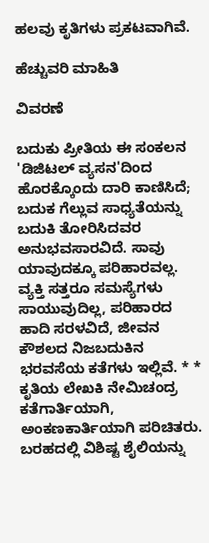ಹಲವು ಕೃತಿಗಳು ಪ್ರಕಟವಾಗಿವೆ.

ಹೆಚ್ಚುವರಿ ಮಾಹಿತಿ

ವಿವರಣೆ

ಬದುಕು ಪ್ರೀತಿಯ ಈ ಸಂಕಲನ 'ಡಿಜಿಟಲ್ ವ್ಯಸನ'ದಿಂದ ಹೊರಕ್ಕೊಂದು ದಾರಿ ಕಾಣಿಸಿದೆ; ಬದುಕ ಗೆಲ್ಲುವ ಸಾಧ್ಯತೆಯನ್ನು ಬದುಕಿ ತೋರಿಸಿದವರ ಅನುಭವಸಾರವಿದೆ. ಸಾವು ಯಾವುದಕ್ಕೂ ಪರಿಹಾರವಲ್ಲ. ವ್ಯಕ್ತಿ ಸತ್ತರೂ ಸಮಸ್ಯೆಗಳು ಸಾಯುವುದಿಲ್ಲ, ಪರಿಹಾರದ ಹಾದಿ ಸರಳವಿದೆ, ಜೀವನ ಕೌಶಲದ ನಿಜಬದುಕಿನ ಭರವಸೆಯ ಕತೆಗಳು ಇಲ್ಲಿವೆ. * * ಕೃತಿಯ ಲೇಖಕಿ ನೇಮಿಚಂದ್ರ ಕತೆಗಾರ್ತಿಯಾಗಿ, ಅಂಕಣಕಾರ್ತಿಯಾಗಿ ಪರಿಚಿತರು. ಬರಹದಲ್ಲಿ ವಿಶಿಷ್ಟ ಶೈಲಿಯನ್ನು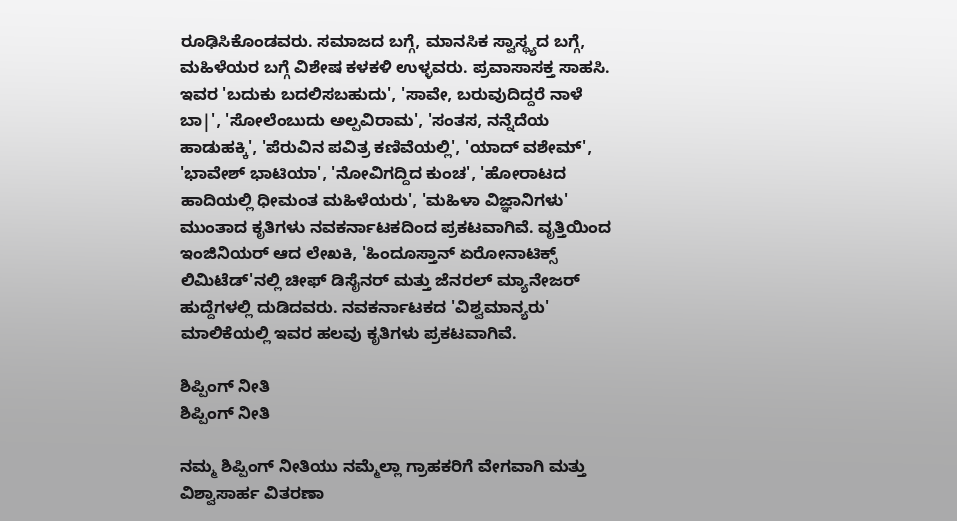ರೂಢಿಸಿಕೊಂಡವರು. ಸಮಾಜದ ಬಗ್ಗೆ, ಮಾನಸಿಕ ಸ್ವಾಸ್ಥ್ಯದ ಬಗ್ಗೆ, ಮಹಿಳೆಯರ ಬಗ್ಗೆ ವಿಶೇಷ ಕಳಕಳಿ ಉಳ್ಳವರು. ಪ್ರವಾಸಾಸಕ್ತ ಸಾಹಸಿ. ಇವರ 'ಬದುಕು ಬದಲಿಸಬಹುದು', 'ಸಾವೇ, ಬರುವುದಿದ್ದರೆ ನಾಳೆ ಬಾ|', 'ಸೋಲೆಂಬುದು ಅಲ್ಪವಿರಾಮ', 'ಸಂತಸ, ನನ್ನೆದೆಯ ಹಾಡುಹಕ್ಕಿ', 'ಪೆರುವಿನ ಪವಿತ್ರ ಕಣಿವೆಯಲ್ಲಿ', 'ಯಾದ್ ವಶೇಮ್', 'ಭಾವೇಶ್ ಭಾಟಿಯಾ', 'ನೋವಿಗದ್ದಿದ ಕುಂಚ', 'ಹೋರಾಟದ ಹಾದಿಯಲ್ಲಿ ಧೀಮಂತ ಮಹಿಳೆಯರು', 'ಮಹಿಳಾ ವಿಜ್ಞಾನಿಗಳು' ಮುಂತಾದ ಕೃತಿಗಳು ನವಕರ್ನಾಟಕದಿಂದ ಪ್ರಕಟವಾಗಿವೆ. ವೃತ್ತಿಯಿಂದ ಇಂಜಿನಿಯರ್ ಆದ ಲೇಖಕಿ, 'ಹಿಂದೂಸ್ತಾನ್ ಏರೋನಾಟಿಕ್ಸ್ ಲಿಮಿಟೆಡ್'ನಲ್ಲಿ ಚೀಫ್ ಡಿಸೈನರ್ ಮತ್ತು ಜೆನರಲ್ ಮ್ಯಾನೇಜರ್ ಹುದ್ದೆಗಳಲ್ಲಿ ದುಡಿದವರು. ನವಕರ್ನಾಟಕದ 'ವಿಶ್ವಮಾನ್ಯರು' ಮಾಲಿಕೆಯಲ್ಲಿ ಇವರ ಹಲವು ಕೃತಿಗಳು ಪ್ರಕಟವಾಗಿವೆ.

ಶಿಪ್ಪಿಂಗ್ ನೀತಿ
ಶಿಪ್ಪಿಂಗ್ ನೀತಿ

ನಮ್ಮ ಶಿಪ್ಪಿಂಗ್ ನೀತಿಯು ನಮ್ಮೆಲ್ಲಾ ಗ್ರಾಹಕರಿಗೆ ವೇಗವಾಗಿ ಮತ್ತು ವಿಶ್ವಾಸಾರ್ಹ ವಿತರಣಾ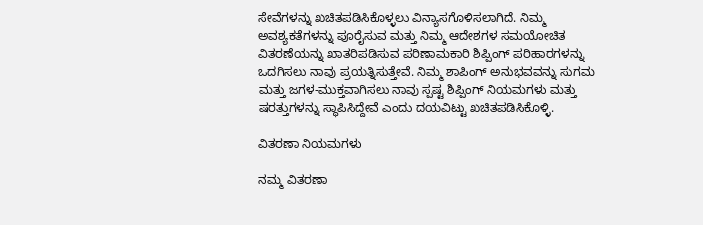ಸೇವೆಗಳನ್ನು ಖಚಿತಪಡಿಸಿಕೊಳ್ಳಲು ವಿನ್ಯಾಸಗೊಳಿಸಲಾಗಿದೆ. ನಿಮ್ಮ ಅವಶ್ಯಕತೆಗಳನ್ನು ಪೂರೈಸುವ ಮತ್ತು ನಿಮ್ಮ ಆದೇಶಗಳ ಸಮಯೋಚಿತ ವಿತರಣೆಯನ್ನು ಖಾತರಿಪಡಿಸುವ ಪರಿಣಾಮಕಾರಿ ಶಿಪ್ಪಿಂಗ್ ಪರಿಹಾರಗಳನ್ನು ಒದಗಿಸಲು ನಾವು ಪ್ರಯತ್ನಿಸುತ್ತೇವೆ. ನಿಮ್ಮ ಶಾಪಿಂಗ್ ಅನುಭವವನ್ನು ಸುಗಮ ಮತ್ತು ಜಗಳ-ಮುಕ್ತವಾಗಿಸಲು ನಾವು ಸ್ಪಷ್ಟ ಶಿಪ್ಪಿಂಗ್ ನಿಯಮಗಳು ಮತ್ತು ಷರತ್ತುಗಳನ್ನು ಸ್ಥಾಪಿಸಿದ್ದೇವೆ ಎಂದು ದಯವಿಟ್ಟು ಖಚಿತಪಡಿಸಿಕೊಳ್ಳಿ.

ವಿತರಣಾ ನಿಯಮಗಳು

ನಮ್ಮ ವಿತರಣಾ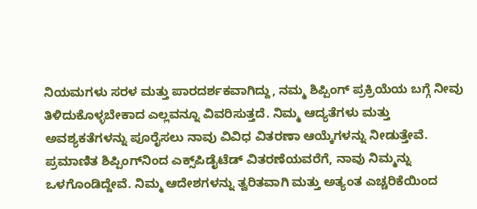ನಿಯಮಗಳು ಸರಳ ಮತ್ತು ಪಾರದರ್ಶಕವಾಗಿದ್ದು, ನಮ್ಮ ಶಿಪ್ಪಿಂಗ್ ಪ್ರಕ್ರಿಯೆಯ ಬಗ್ಗೆ ನೀವು ತಿಳಿದುಕೊಳ್ಳಬೇಕಾದ ಎಲ್ಲವನ್ನೂ ವಿವರಿಸುತ್ತದೆ. ನಿಮ್ಮ ಆದ್ಯತೆಗಳು ಮತ್ತು ಅವಶ್ಯಕತೆಗಳನ್ನು ಪೂರೈಸಲು ನಾವು ವಿವಿಧ ವಿತರಣಾ ಆಯ್ಕೆಗಳನ್ನು ನೀಡುತ್ತೇವೆ. ಪ್ರಮಾಣಿತ ಶಿಪ್ಪಿಂಗ್‌ನಿಂದ ಎಕ್ಸ್‌ಪಿಡೈಟೆಡ್ ವಿತರಣೆಯವರೆಗೆ, ನಾವು ನಿಮ್ಮನ್ನು ಒಳಗೊಂಡಿದ್ದೇವೆ. ನಿಮ್ಮ ಆದೇಶಗಳನ್ನು ತ್ವರಿತವಾಗಿ ಮತ್ತು ಅತ್ಯಂತ ಎಚ್ಚರಿಕೆಯಿಂದ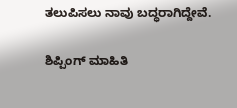ತಲುಪಿಸಲು ನಾವು ಬದ್ಧರಾಗಿದ್ದೇವೆ.

ಶಿಪ್ಪಿಂಗ್ ಮಾಹಿತಿ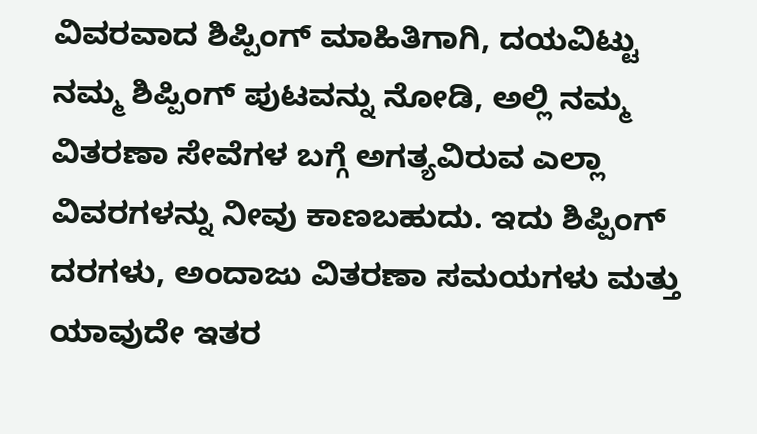ವಿವರವಾದ ಶಿಪ್ಪಿಂಗ್ ಮಾಹಿತಿಗಾಗಿ, ದಯವಿಟ್ಟು ನಮ್ಮ ಶಿಪ್ಪಿಂಗ್ ಪುಟವನ್ನು ನೋಡಿ, ಅಲ್ಲಿ ನಮ್ಮ ವಿತರಣಾ ಸೇವೆಗಳ ಬಗ್ಗೆ ಅಗತ್ಯವಿರುವ ಎಲ್ಲಾ ವಿವರಗಳನ್ನು ನೀವು ಕಾಣಬಹುದು. ಇದು ಶಿಪ್ಪಿಂಗ್ ದರಗಳು, ಅಂದಾಜು ವಿತರಣಾ ಸಮಯಗಳು ಮತ್ತು ಯಾವುದೇ ಇತರ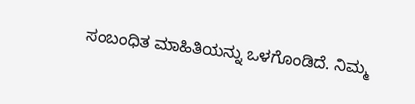ಸಂಬಂಧಿತ ಮಾಹಿತಿಯನ್ನು ಒಳಗೊಂಡಿದೆ. ನಿಮ್ಮ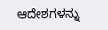ಆದೇಶಗಳನ್ನು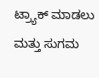ಟ್ರ್ಯಾಕ್ ಮಾಡಲು ಮತ್ತು ಸುಗಮ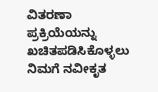ವಿತರಣಾ ಪ್ರಕ್ರಿಯೆಯನ್ನು ಖಚಿತಪಡಿಸಿಕೊಳ್ಳಲು ನಿಮಗೆ ನವೀಕೃತ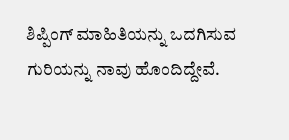ಶಿಪ್ಪಿಂಗ್ ಮಾಹಿತಿಯನ್ನು ಒದಗಿಸುವ ಗುರಿಯನ್ನು ನಾವು ಹೊಂದಿದ್ದೇವೆ.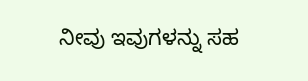ನೀವು ಇವುಗಳನ್ನು ಸಹ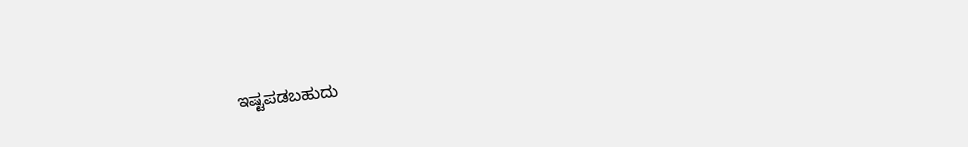ಇಷ್ಟಪಡಬಹುದು